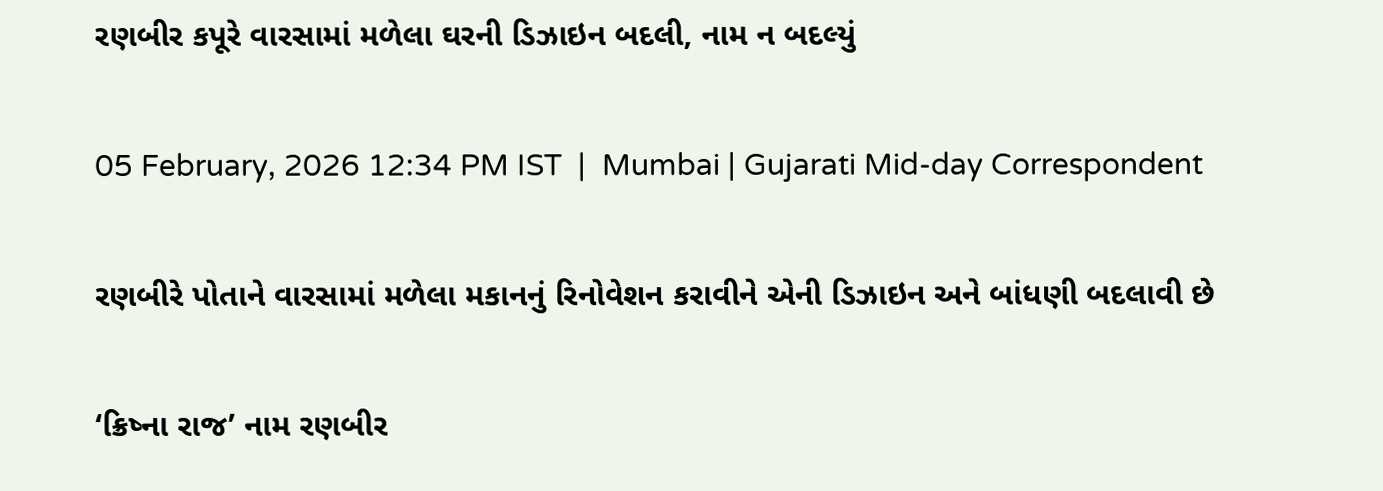રણબીર કપૂરે વારસામાં મળેલા ઘરની ડિઝાઇન બદલી, નામ ન બદલ્યું

05 February, 2026 12:34 PM IST  |  Mumbai | Gujarati Mid-day Correspondent

રણબીરે પોતાને વારસામાં મળેલા મકાનનું રિનોવેશન કરાવીને એની ડિઝાઇન અને બાંધણી બદલાવી છે

‘ક્રિષ્ના રાજ’ નામ રણબીર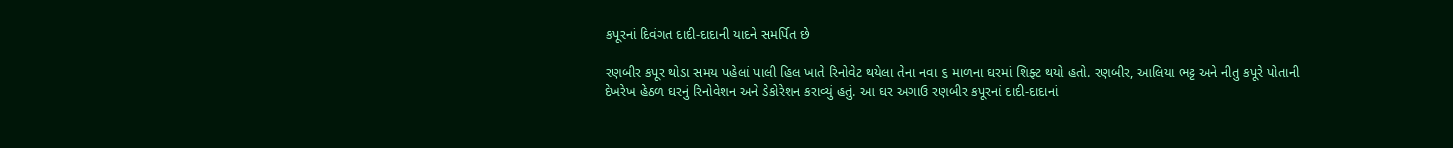કપૂરનાં દિવંગત દાદી-દાદાની યાદને સમર્પિત છે

રણબીર કપૂર થોડા સમય પહેલાં પાલી હિલ ખાતે રિનોવેટ થયેલા તેના નવા ૬ માળના ઘરમાં શિફ્ટ થયો હતો. રણબીર, આલિયા ભટ્ટ અને નીતુ કપૂરે પોતાની દેખરેખ હેઠળ ઘરનું રિનોવેશન અને ડેકોરેશન કરાવ્યું હતું. આ ઘર અગાઉ રણબીર કપૂરનાં દાદી-દાદાનાં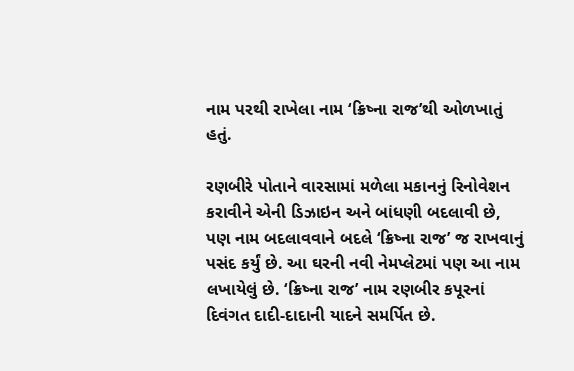નામ પરથી રાખેલા નામ ‘ક્રિષ્ના રાજ’થી ઓળખાતું હતું.

રણબીરે પોતાને વારસામાં મળેલા મકાનનું રિનોવેશન કરાવીને એની ડિઝાઇન અને બાંધણી બદલાવી છે, પણ નામ બદલાવવાને બદલે ‘ક્રિષ્ના રાજ’ જ રાખવાનું પસંદ કર્યું છે. આ ઘરની નવી નેમપ્લેટમાં પણ આ નામ લખાયેલું છે. ‘ક્રિષ્ના રાજ’ નામ રણબીર કપૂરનાં દિવંગત દાદી-દાદાની યાદને સમર્પિત છે.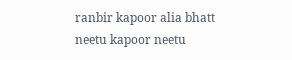ranbir kapoor alia bhatt neetu kapoor neetu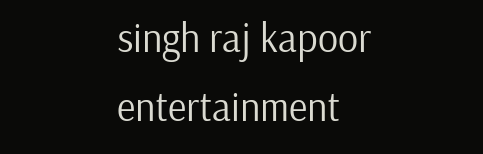singh raj kapoor entertainment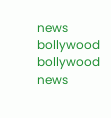news bollywood bollywood news